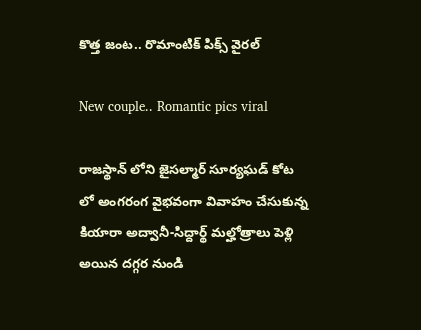కొత్త జంట.. రొమాంటిక్ పిక్స్ వైరల్

New couple.. Romantic pics viral

రాజస్థాన్ లోని జైసల్మార్ సూర్యఘడ్ కోట లో అంగరంగ వైభవంగా వివాహం చేసుకున్న కియారా అద్వానీ-సిద్దార్థ్ మల్హోత్రాలు పెళ్లి అయిన దగ్గర నుండి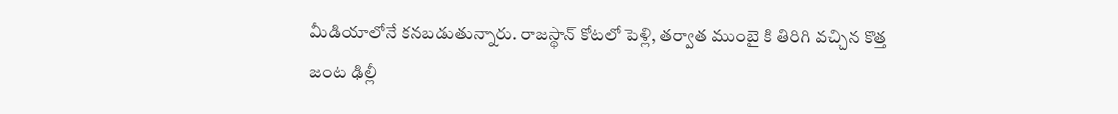మీడియాలోనే కనబడుతున్నారు. రాజస్థాన్ కోటలో పెళ్లి, తర్వాత ముంబై కి తిరిగి వచ్చిన కొత్త జంట ఢిల్లీ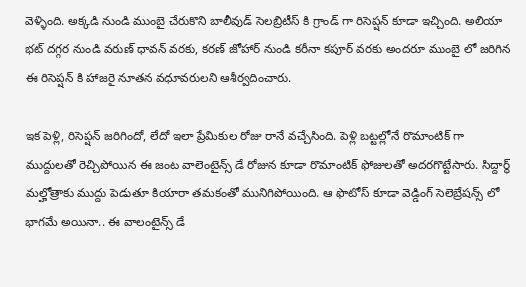వెళ్ళింది. అక్కడి నుండి ముంబై చేరుకొని బాలీవుడ్ సెలబ్రిటీస్ కి గ్రాండ్ గా రిసెప్షన్ కూడా ఇచ్చింది. అలియా భట్ దగ్గర నుండి వరుణ్ ధావన్ వరకు, కరణ్ జోహార్ నుండి కరీనా కపూర్ వరకు అందరూ ముంబై లో జరిగిన ఈ రిసెప్షన్ కి హాజరై నూతన వధూవరులని ఆశీర్వదించారు.

ఇక పెళ్లి, రిసెప్షన్ జరిగిందో, లేదో ఇలా ప్రేమికుల రోజు రానే వచ్చేసింది. పెళ్లి బట్టల్లోనే రొమాంటిక్ గా ముద్దులతో రెచ్చిపోయిన ఈ జంట వాలెంటైన్స్ డే రోజున కూడా రొమాంటిక్ ఫోజులతో అదరగొట్టేసారు. సిద్దార్థ్ మల్హోత్రాకు ముద్దు పెడుతూ కియారా తమకంతో మునిగిపోయింది. ఆ ఫొటోస్ కూడా వెడ్డింగ్ సెలెబ్రేషన్స్ లో భాగమే అయినా.. ఈ వాలంటైన్స్ డే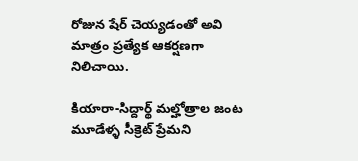రోజున షేర్ చెయ్యడంతో అవి మాత్రం ప్రత్యేక ఆకర్షణగా నిలిచాయి.

కియారా-సిద్దార్థ్ మల్హోత్రాల జంట మూడేళ్ళ సీక్రెట్ ప్రేమని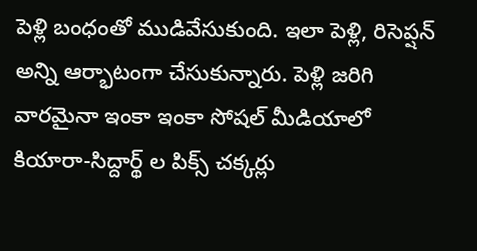పెళ్లి బంధంతో ముడివేసుకుంది. ఇలా పెళ్లి, రిసెప్షన్ అన్ని ఆర్భాటంగా చేసుకున్నారు. పెళ్లి జరిగి వారమైనా ఇంకా ఇంకా సోషల్ మీడియాలో కియారా-సిద్దార్థ్ ల పిక్స్ చక్కర్లు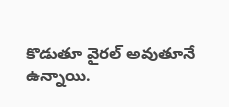కొడుతూ వైరల్ అవుతూనే ఉన్నాయి.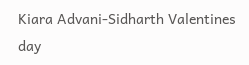Kiara Advani-Sidharth Valentines day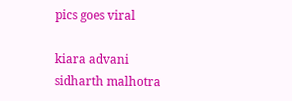pics goes viral

kiara advani
sidharth malhotra